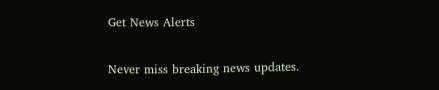Get News Alerts

Never miss breaking news updates.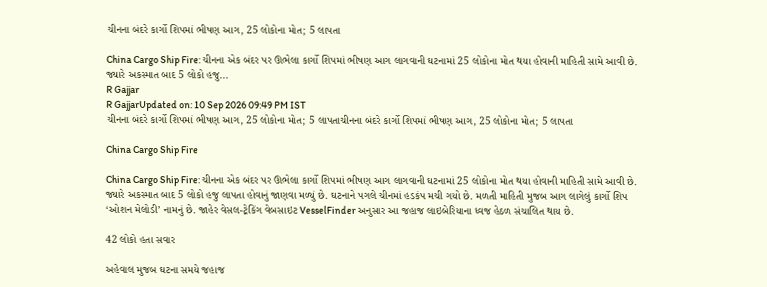ચીનના બંદરે કાર્ગો શિપમાં ભીષણ આગ, 25 લોકોના મોત; 5 લાપતા

China Cargo Ship Fire: ચીનના એક બંદર પર ઊભેલા કાર્ગો શિપમાં ભીષણ આગ લાગવાની ઘટનામાં 25 લોકોના મોત થયા હોવાની માહિતી સામે આવી છે. જ્યારે અકસ્માત બાદ 5 લોકો હજુ...
R Gajjar
R GajjarUpdated on: 10 Sep 2026 09:49 PM IST
ચીનના બંદરે કાર્ગો શિપમાં ભીષણ આગ, 25 લોકોના મોત; 5 લાપતાચીનના બંદરે કાર્ગો શિપમાં ભીષણ આગ, 25 લોકોના મોત; 5 લાપતા

China Cargo Ship Fire

China Cargo Ship Fire: ચીનના એક બંદર પર ઊભેલા કાર્ગો શિપમાં ભીષણ આગ લાગવાની ઘટનામાં 25 લોકોના મોત થયા હોવાની માહિતી સામે આવી છે. જ્યારે અકસ્માત બાદ 5 લોકો હજુ લાપતા હોવાનું જાણવા મળ્યું છે. ઘટનાને પગલે ચીનમાં હડકંપ મચી ગયો છે. મળતી માહિતી મુજબ આગ લાગેલું કાર્ગો શિપ ‘ઓશન મેલોડી’ નામનું છે. જાહેર વેસલ-ટ્રેકિંગ વેબસાઇટ VesselFinder અનુસાર આ જહાજ લાઇબેરિયાના ધ્વજ હેઠળ સંચાલિત થાય છે.

42 લોકો હતા સવાર

અહેવાલ મુજબ ઘટના સમયે જહાજ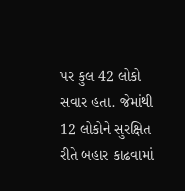પર કુલ 42 લોકો સવાર હતા. જેમાંથી 12 લોકોને સુરક્ષિત રીતે બહાર કાઢવામાં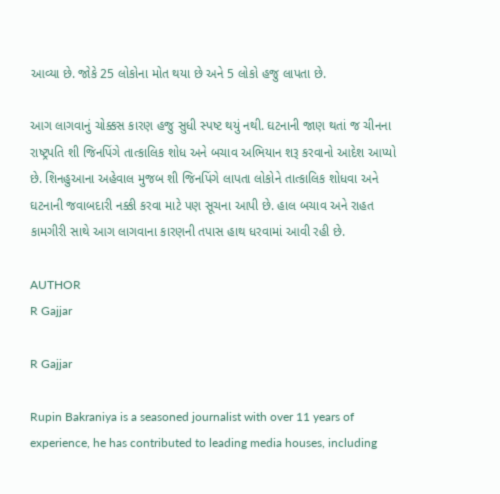આવ્યા છે. જોકે 25 લોકોના મોત થયા છે અને 5 લોકો હજુ લાપતા છે.

આગ લાગવાનું ચોક્કસ કારણ હજુ સુધી સ્પષ્ટ થયું નથી. ઘટનાની જાણ થતાં જ ચીનના રાષ્ટ્રપતિ શી જિનપિંગે તાત્કાલિક શોધ અને બચાવ અભિયાન શરૂ કરવાનો આદેશ આપ્યો છે. શિનહુઆના અહેવાલ મુજબ શી જિનપિંગે લાપતા લોકોને તાત્કાલિક શોધવા અને ઘટનાની જવાબદારી નક્કી કરવા માટે પણ સૂચના આપી છે. હાલ બચાવ અને રાહત કામગીરી સાથે આગ લાગવાના કારણની તપાસ હાથ ધરવામાં આવી રહી છે.

AUTHOR
R Gajjar

R Gajjar

Rupin Bakraniya is a seasoned journalist with over 11 years of experience, he has contributed to leading media houses, including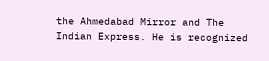the Ahmedabad Mirror and The Indian Express. He is recognized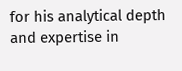for his analytical depth and expertise in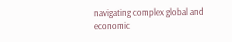navigating complex global and economic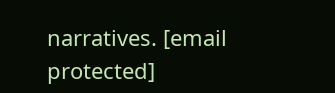narratives. [email protected]